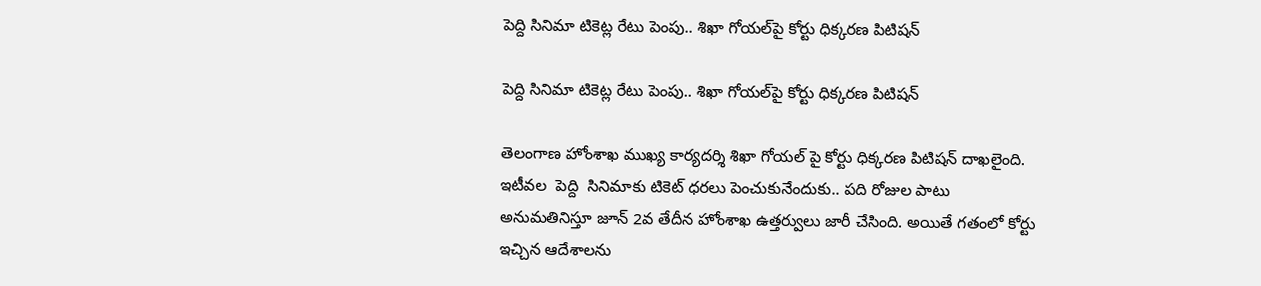పెద్ది సినిమా టికెట్ల రేటు పెంపు.. శిఖా గోయల్‌పై కోర్టు ధిక్కరణ పిటిషన్

పెద్ది సినిమా టికెట్ల రేటు పెంపు.. శిఖా గోయల్‌పై కోర్టు ధిక్కరణ పిటిషన్

తెలంగాణ హోంశాఖ ముఖ్య కార్యదర్శి శిఖా గోయల్‌ పై కోర్టు ధిక్కరణ పిటిషన్‌ దాఖలైంది. ఇటీవల  పెద్ది  సినిమాకు టికెట్‌ ధరలు పెంచుకునేందుకు.. పది రోజుల పాటు అనుమతినిస్తూ జూన్ 2వ తేదీన హోంశాఖ ఉత్తర్వులు జారీ చేసింది. అయితే గతంలో కోర్టు ఇచ్చిన ఆదేశాలను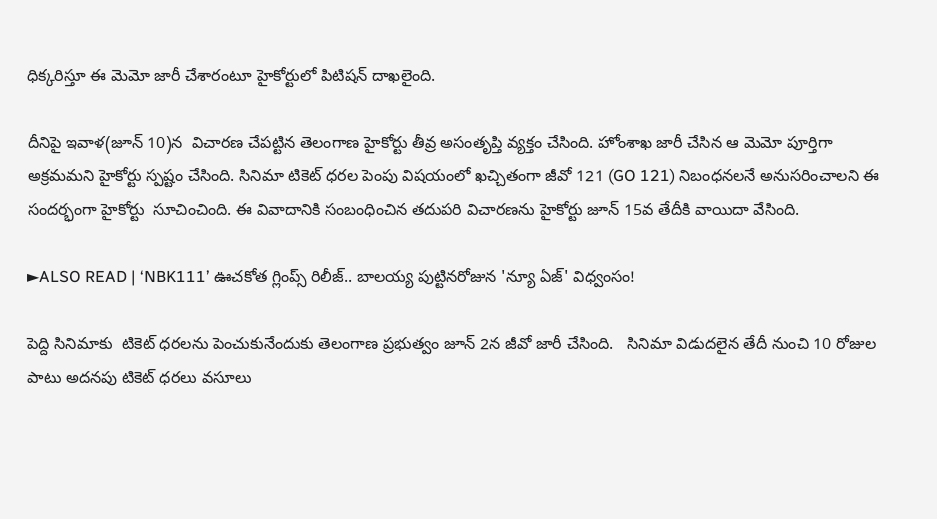ధిక్కరిస్తూ ఈ మెమో జారీ చేశారంటూ హైకోర్టులో పిటిషన్ దాఖలైంది.

దీనిపై ఇవాళ(జూన్ 10)న  విచారణ చేపట్టిన తెలంగాణ హైకోర్టు తీవ్ర అసంతృప్తి వ్యక్తం చేసింది. హోంశాఖ జారీ చేసిన ఆ మెమో పూర్తిగా అక్రమమని హైకోర్టు స్పష్టం చేసింది. సినిమా టికెట్‌ ధరల పెంపు విషయంలో ఖచ్చితంగా జీవో 121 (GO 121) నిబంధనలనే అనుసరించాలని ఈ సందర్భంగా హైకోర్టు  సూచించింది. ఈ వివాదానికి సంబంధించిన తదుపరి విచారణను హైకోర్టు జూన్ 15వ తేదీకి వాయిదా వేసింది.

►ALSO READ | ‘NBK111’ ఊచకోత గ్లింప్స్ రిలీజ్.. బాలయ్య పుట్టినరోజున 'న్యూ ఏజ్' విధ్వంసం!

పెద్ది సినిమాకు  టికెట్ ధరలను పెంచుకునేందుకు తెలంగాణ ప్రభుత్వం జూన్ 2న జీవో జారీ చేసింది.   సినిమా విడుదలైన తేదీ నుంచి 10 రోజుల పాటు అదనపు టికెట్ ధరలు వసూలు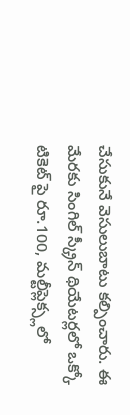చేసుకునే వెసులుబాటు కల్పించారు. ఈ మేరకు సింగిల్ స్క్రీన్ థియేటర్లలో ఒక్కో టికెట్ పై రూ.100, మల్టీప్లెక్స్లలో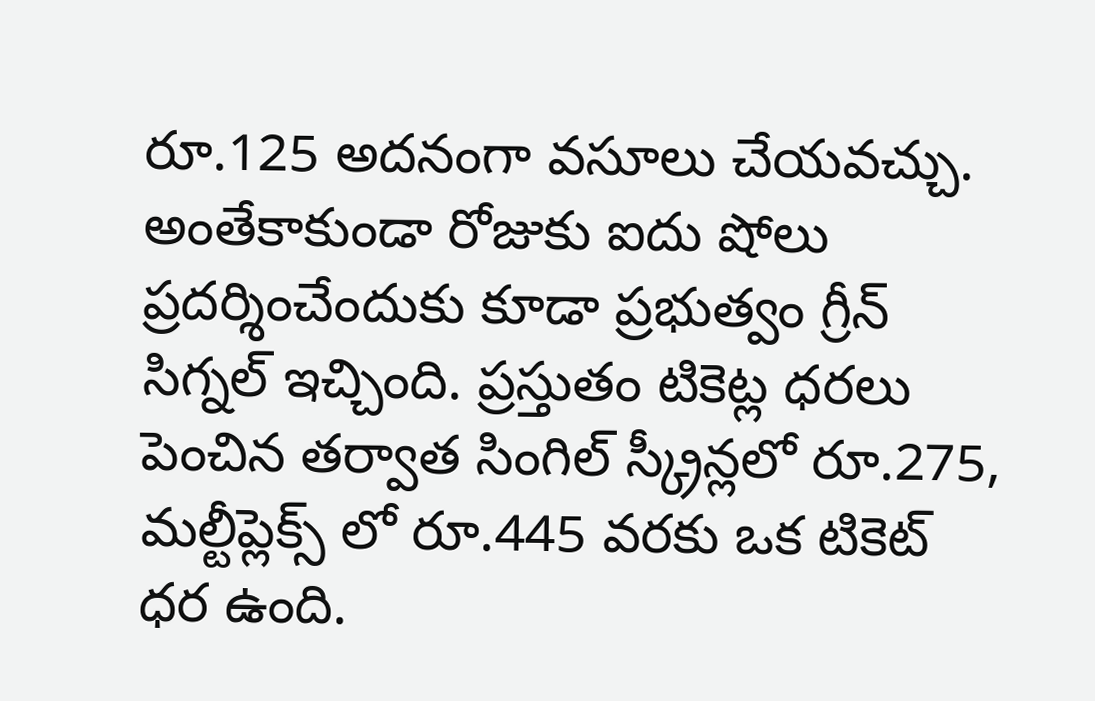రూ.125 అదనంగా వసూలు చేయవచ్చు. అంతేకాకుండా రోజుకు ఐదు షోలు ప్రదర్శించేందుకు కూడా ప్రభుత్వం గ్రీన్ సిగ్నల్ ఇచ్చింది. ప్రస్తుతం టికెట్ల ధరలు పెంచిన తర్వాత సింగిల్ స్క్రీన్లలో రూ.275, మల్టీప్లెక్స్ లో రూ.445 వరకు ఒక టికెట్ ధర ఉంది.